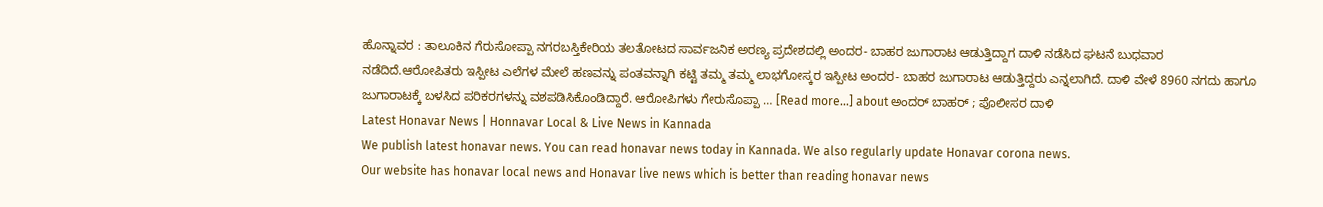ಹೊನ್ನಾವರ : ತಾಲೂಕಿನ ಗೆರುಸೋಪ್ಪಾ ನಗರಬಸ್ತಿಕೇರಿಯ ತಲತೋಟದ ಸಾರ್ವಜನಿಕ ಅರಣ್ಯ ಪ್ರದೇಶದಲ್ಲಿ ಅಂದರ- ಬಾಹರ ಜುಗಾರಾಟ ಆಡುತ್ತಿದ್ದಾಗ ದಾಳಿ ನಡೆಸಿದ ಘಟನೆ ಬುಧವಾರ ನಡೆದಿದೆ.ಆರೋಪಿತರು ಇಸ್ಪೀಟ ಎಲೆಗಳ ಮೇಲೆ ಹಣವನ್ನು ಪಂತವನ್ನಾಗಿ ಕಟ್ಟಿ ತಮ್ಮ ತಮ್ಮ ಲಾಭಗೋಸ್ಕರ ಇಸ್ಪೀಟ ಅಂದರ- ಬಾಹರ ಜುಗಾರಾಟ ಆಡುತ್ತಿದ್ದರು ಎನ್ನಲಾಗಿದೆ. ದಾಳಿ ವೇಳೆ 8960 ನಗದು ಹಾಗೂ ಜುಗಾರಾಟಕ್ಕೆ ಬಳಸಿದ ಪರಿಕರಗಳನ್ನು ವಶಪಡಿಸಿಕೊಂಡಿದ್ದಾರೆ. ಆರೋಪಿಗಳು ಗೇರುಸೊಪ್ಪಾ … [Read more...] about ಅಂದರ್ ಬಾಹರ್ ; ಪೊಲೀಸರ ದಾಳಿ
Latest Honavar News | Honnavar Local & Live News in Kannada
We publish latest honavar news. You can read honavar news today in Kannada. We also regularly update Honavar corona news.
Our website has honavar local news and Honavar live news which is better than reading honavar news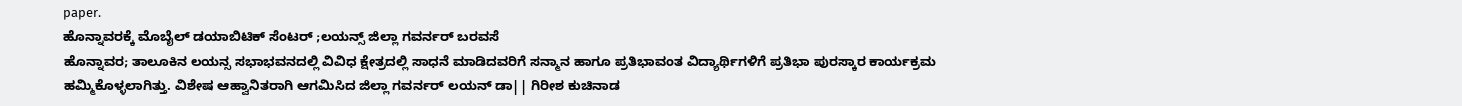paper.
ಹೊನ್ನಾವರಕ್ಕೆ ಮೊಬೈಲ್ ಡಯಾಬಿಟಿಕ್ ಸೆಂಟರ್ ;ಲಯನ್ಸ್ ಜಿಲ್ಲಾ ಗವರ್ನರ್ ಬರವಸೆ
ಹೊನ್ನಾವರ; ತಾಲೂಕಿನ ಲಯನ್ಸ ಸಭಾಭವನದಲ್ಲಿ ವಿವಿಧ ಕ್ಷೇತ್ರದಲ್ಲಿ ಸಾಧನೆ ಮಾಡಿದವರಿಗೆ ಸನ್ಮಾನ ಹಾಗೂ ಪ್ರತಿಭಾವಂತ ವಿದ್ಯಾರ್ಥಿಗಳಿಗೆ ಪ್ರತಿಭಾ ಪುರಸ್ಕಾರ ಕಾರ್ಯಕ್ರಮ ಹಮ್ಮಿಕೊಳ್ಳಲಾಗಿತ್ತು. ವಿಶೇಷ ಆಹ್ವಾನಿತರಾಗಿ ಆಗಮಿಸಿದ ಜಿಲ್ಲಾ ಗವರ್ನರ್ ಲಯನ್ ಡಾ|| ಗಿರೀಶ ಕುಚಿನಾಡ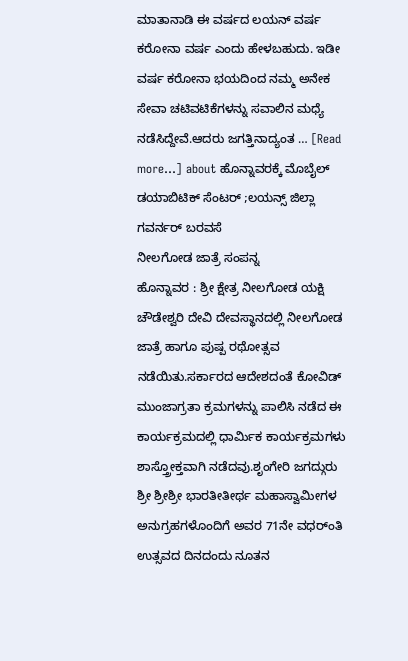ಮಾತಾನಾಡಿ ಈ ವರ್ಷದ ಲಯನ್ ವರ್ಷ ಕರೋನಾ ವರ್ಷ ಎಂದು ಹೇಳಬಹುದು. ಇಡೀ ವರ್ಷ ಕರೋನಾ ಭಯದಿಂದ ನಮ್ಮ ಅನೇಕ ಸೇವಾ ಚಟಿವಟಿಕೆಗಳನ್ನು ಸವಾಲಿನ ಮಧ್ಯೆ ನಡೆಸಿದ್ದೇವೆ.ಆದರು ಜಗತ್ತಿನಾದ್ಯಂತ … [Read more...] about ಹೊನ್ನಾವರಕ್ಕೆ ಮೊಬೈಲ್ ಡಯಾಬಿಟಿಕ್ ಸೆಂಟರ್ ;ಲಯನ್ಸ್ ಜಿಲ್ಲಾ ಗವರ್ನರ್ ಬರವಸೆ
ನೀಲಗೋಡ ಜಾತ್ರೆ ಸಂಪನ್ನ
ಹೊನ್ನಾವರ : ಶ್ರೀ ಕ್ಷೇತ್ರ ನೀಲಗೋಡ ಯಕ್ಷಿ ಚೌಡೇಶ್ವರಿ ದೇವಿ ದೇವಸ್ಥಾನದಲ್ಲಿ ನೀಲಗೋಡ ಜಾತ್ರೆ ಹಾಗೂ ಪುಷ್ಪ ರಥೋತ್ಸವ ನಡೆಯಿತು.ಸರ್ಕಾರದ ಆದೇಶದಂತೆ ಕೋವಿಡ್ ಮುಂಜಾಗ್ರತಾ ಕ್ರಮಗಳನ್ನು ಪಾಲಿಸಿ ನಡೆದ ಈ ಕಾರ್ಯಕ್ರಮದಲ್ಲಿ ಧಾರ್ಮಿಕ ಕಾರ್ಯಕ್ರಮಗಳು ಶಾಸ್ತ್ರೋಕ್ತವಾಗಿ ನಡೆದವು.ಶೃಂಗೇರಿ ಜಗದ್ಗುರು ಶ್ರೀ ಶ್ರೀಶ್ರೀ ಭಾರತೀತೀರ್ಥ ಮಹಾಸ್ವಾಮೀಗಳ ಅನುಗ್ರಹಗಳೊಂದಿಗೆ ಅವರ 71ನೇ ವಧರ್ಂತಿ ಉತ್ಸವದ ದಿನದಂದು ನೂತನ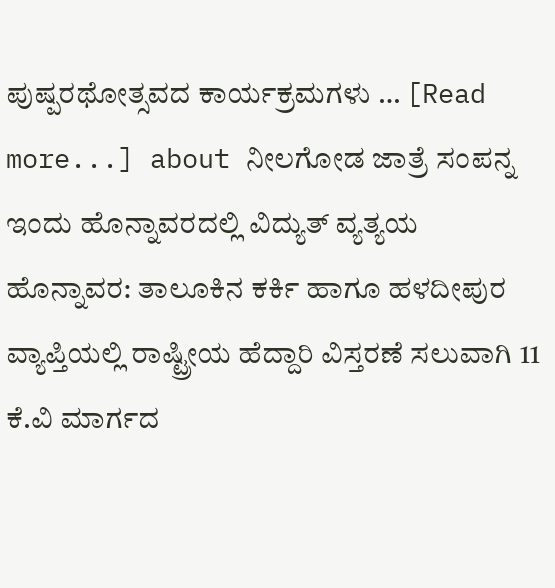ಪುಷ್ಪರಥೋತ್ಸವದ ಕಾರ್ಯಕ್ರಮಗಳು … [Read more...] about ನೀಲಗೋಡ ಜಾತ್ರೆ ಸಂಪನ್ನ
ಇಂದು ಹೊನ್ನಾವರದಲ್ಲಿ ವಿದ್ಯುತ್ ವ್ಯತ್ಯಯ
ಹೊನ್ನಾವರ: ತಾಲೂಕಿನ ಕರ್ಕಿ ಹಾಗೂ ಹಳದೀಪುರ ವ್ಯಾಪ್ತಿಯಲ್ಲಿ ರಾಷ್ಟ್ರೀಯ ಹೆದ್ದಾರಿ ವಿಸ್ತರಣೆ ಸಲುವಾಗಿ 11 ಕೆ.ವಿ ಮಾರ್ಗದ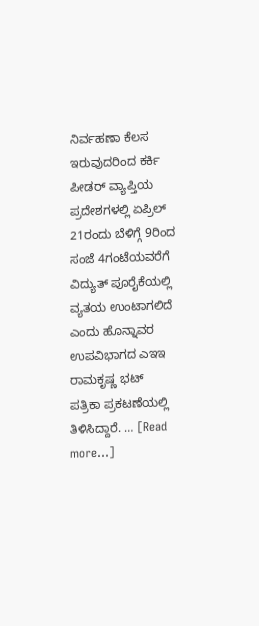ನಿರ್ವಹಣಾ ಕೆಲಸ ಇರುವುದರಿಂದ ಕರ್ಕಿ ಪೀಡರ್ ವ್ಯಾಪ್ತಿಯ ಪ್ರದೇಶಗಳಲ್ಲಿ ಏಪ್ರಿಲ್ 21ರಂದು ಬೆಳಿಗ್ಗೆ 9ರಿಂದ ಸಂಜೆ 4ಗಂಟೆಯವರೆಗೆ ವಿದ್ಯುತ್ ಪೂರೈಕೆಯಲ್ಲಿ ವ್ಯತಯ ಉಂಟಾಗಲಿದೆ ಎಂದು ಹೊನ್ನಾವರ ಉಪವಿಭಾಗದ ಎಇಇ ರಾಮಕೃಷ್ಣ ಭಟ್ ಪತ್ರಿಕಾ ಪ್ರಕಟಣೆಯಲ್ಲಿ ತಿಳಿಸಿದ್ದಾರೆ. … [Read more...]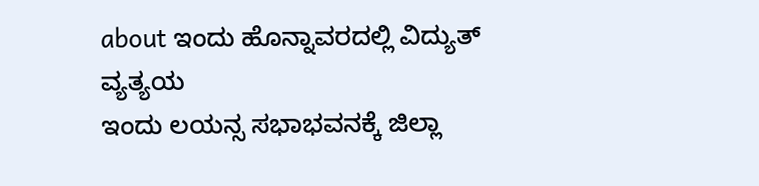about ಇಂದು ಹೊನ್ನಾವರದಲ್ಲಿ ವಿದ್ಯುತ್ ವ್ಯತ್ಯಯ
ಇಂದು ಲಯನ್ಸ ಸಭಾಭವನಕ್ಕೆ ಜಿಲ್ಲಾ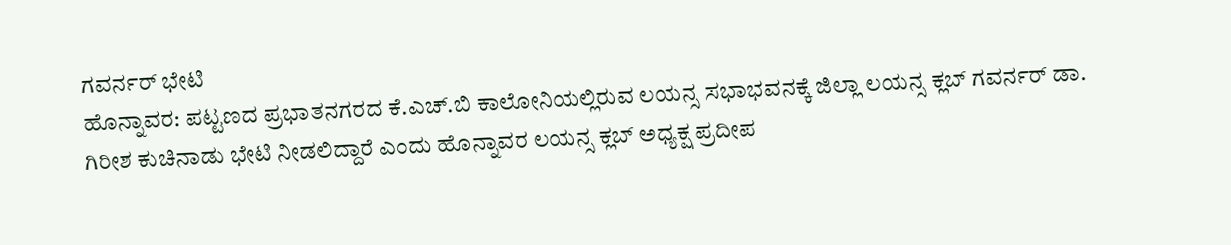ಗವರ್ನರ್ ಭೇಟಿ
ಹೊನ್ನಾವರ: ಪಟ್ಟಣದ ಪ್ರಭಾತನಗರದ ಕೆ.ಎಚ್.ಬಿ ಕಾಲೋನಿಯಲ್ಲಿರುವ ಲಯನ್ಸ ಸಭಾಭವನಕ್ಕೆ ಜಿಲ್ಲಾ ಲಯನ್ಸ ಕ್ಲಬ್ ಗವರ್ನರ್ ಡಾ. ಗಿರೀಶ ಕುಚಿನಾಡು ಭೇಟಿ ನೀಡಲಿದ್ದಾರೆ ಎಂದು ಹೊನ್ನಾವರ ಲಯನ್ಸ ಕ್ಲಬ್ ಅಧ್ಯಕ್ಷ ಪ್ರದೀಪ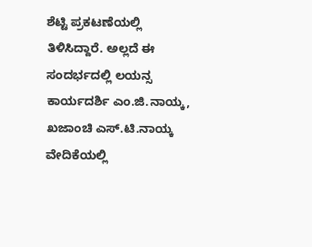ಶೆಟ್ಟಿ ಪ್ರಕಟಣೆಯಲ್ಲಿ ತಿಳಿಸಿದ್ದಾರೆ. ಅಲ್ಲದೆ ಈ ಸಂದರ್ಭದಲ್ಲಿ ಲಯನ್ಸ ಕಾರ್ಯದರ್ಶಿ ಎಂ.ಜಿ.ನಾಯ್ಕ, ಖಜಾಂಚಿ ಎಸ್.ಟಿ.ನಾಯ್ಕ ವೇದಿಕೆಯಲ್ಲಿ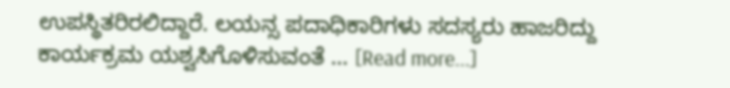ಉಪಸ್ಥಿತರಿರಲಿದ್ದಾರೆ. ಲಯನ್ಸ ಪದಾಧಿಕಾರಿಗಳು ಸದಸ್ಯರು ಹಾಜರಿದ್ದು ಕಾರ್ಯಕ್ರಮ ಯಶ್ವಸಿಗೊಳಿಸುವಂತೆ … [Read more...]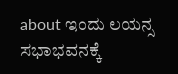about ಇಂದು ಲಯನ್ಸ ಸಭಾಭವನಕ್ಕೆ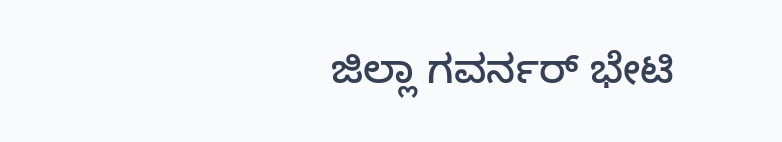ಜಿಲ್ಲಾ ಗವರ್ನರ್ ಭೇಟಿ